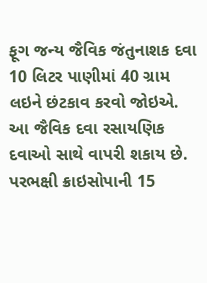ફૂગ જન્ય જૈવિક જંતુનાશક દવા 10 લિટર પાણીમાં 40 ગ્રામ લઇને છંટકાવ કરવો જોઇએ. આ જૈવિક દવા રસાયણિક દવાઓ સાથે વાપરી શકાય છે. પરભક્ષી ક્રાઇસોપાની 15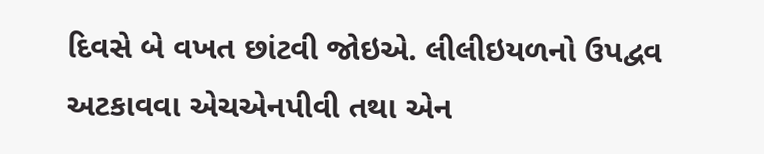દિવસે બે વખત છાંટવી જોઇએ. લીલીઇયળનો ઉપદ્વવ અટકાવવા એચએનપીવી તથા એન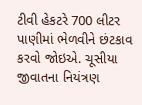ટીવી હેકટરે 700 લીટર પાણીમાં ભેળવીને છંટકાવ કરવો જોઇએ. ચૂસીયા જીવાતના નિયંત્રણ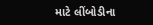માટે લીંબોડીના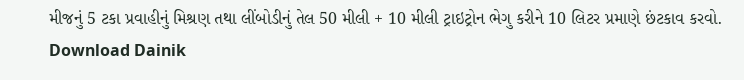મીજનું 5 ટકા પ્રવાહીનું મિશ્રણ તથા લીંબોડીનું તેલ 50 મીલી + 10 મીલી ટ્રાઇટ્રોન ભેગુ કરીને 10 લિટર પ્રમાણે છંટકાવ કરવો.
Download Dainik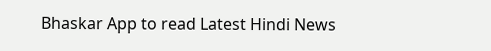Bhaskar App to read Latest Hindi News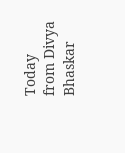Today
from Divya Bhaskar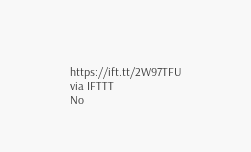https://ift.tt/2W97TFU
via IFTTT
No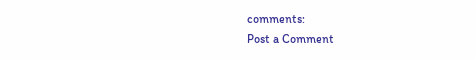comments:
Post a Comment